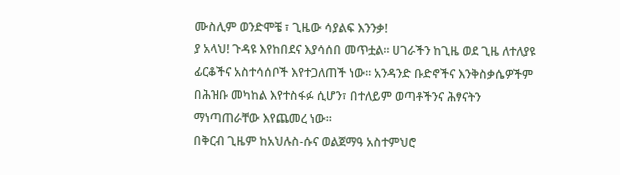ሙስሊም ወንድሞቼ ፣ ጊዜው ሳያልፍ እንንቃ!
ያ አላህ! ጉዳዩ እየከበደና እያሳሰበ መጥቷል። ሀገራችን ከጊዜ ወደ ጊዜ ለተለያዩ ፊርቆችና አስተሳሰቦች እየተጋለጠች ነው። አንዳንድ ቡድኖችና እንቅስቃሴዎችም በሕዝቡ መካከል እየተስፋፉ ሲሆን፣ በተለይም ወጣቶችንና ሕፃናትን ማነጣጠራቸው እየጨመረ ነው።
በቅርብ ጊዜም ከአህሉስ-ሱና ወልጀማዓ አስተምህሮ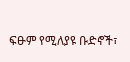ፍፁም የሚለያዩ ቡድኖች፣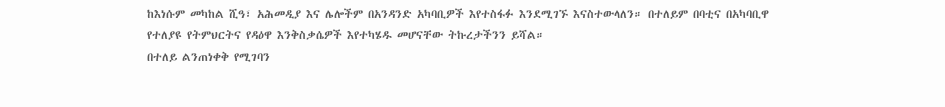ከእነሱም መካከል ሺዓ፣ አሕመዲያ እና ሌሎችም በአንዳንድ አካባቢዎች እየተስፋፉ እንደሚገኙ እናስተውላለን። በተለይም በባቲና በአካባቢዋ የተለያዩ የትምህርትና የዳዕዋ እንቅስቃሴዎች እየተካሄዱ መሆናቸው ትኩረታችንን ይሻል።
በተለይ ልንጠነቀቅ የሚገባን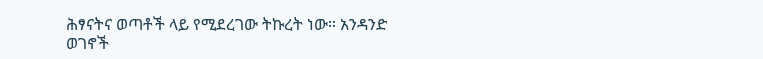ሕፃናትና ወጣቶች ላይ የሚደረገው ትኩረት ነው። አንዳንድ ወገኖች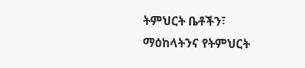ትምህርት ቤቶችን፣ ማዕከላትንና የትምህርት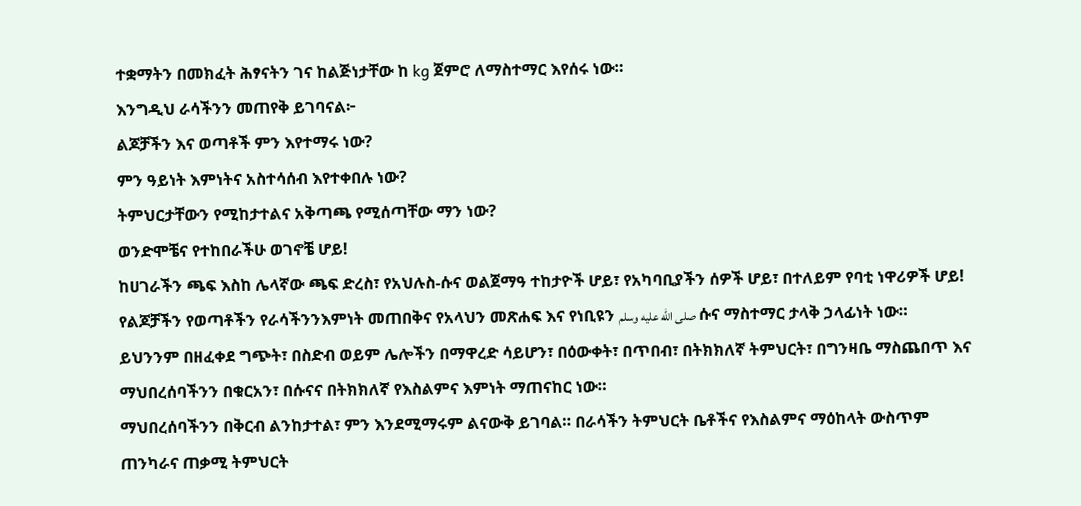ተቋማትን በመክፈት ሕፃናትን ገና ከልጅነታቸው ከ kg ጀምሮ ለማስተማር እየሰሩ ነው።
እንግዲህ ራሳችንን መጠየቅ ይገባናል፦
ልጆቻችን እና ወጣቶች ምን እየተማሩ ነው?
ምን ዓይነት እምነትና አስተሳሰብ እየተቀበሉ ነው?
ትምህርታቸውን የሚከታተልና አቅጣጫ የሚሰጣቸው ማን ነው?
ወንድሞቼና የተከበራችሁ ወገኖቼ ሆይ!
ከሀገራችን ጫፍ እስከ ሌላኛው ጫፍ ድረስ፣ የአህሉስ-ሱና ወልጀማዓ ተከታዮች ሆይ፣ የአካባቢያችን ሰዎች ሆይ፣ በተለይም የባቲ ነዋሪዎች ሆይ!
የልጆቻችን የወጣቶችን የራሳችንንእምነት መጠበቅና የአላህን መጽሐፍ እና የነቢዩን صلى الله عليه وسلم ሱና ማስተማር ታላቅ ኃላፊነት ነው።
ይህንንም በዘፈቀደ ግጭት፣ በስድብ ወይም ሌሎችን በማዋረድ ሳይሆን፣ በዕውቀት፣ በጥበብ፣ በትክክለኛ ትምህርት፣ በግንዛቤ ማስጨበጥ እና ማህበረሰባችንን በቁርአን፣ በሱናና በትክክለኛ የእስልምና እምነት ማጠናከር ነው።
ማህበረሰባችንን በቅርብ ልንከታተል፣ ምን እንደሚማሩም ልናውቅ ይገባል። በራሳችን ትምህርት ቤቶችና የእስልምና ማዕከላት ውስጥም ጠንካራና ጠቃሚ ትምህርት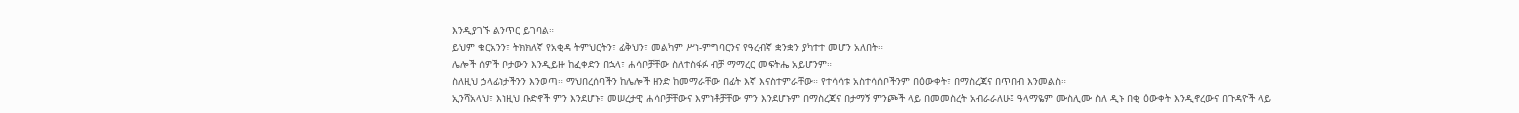እንዲያገኙ ልንጥር ይገባል።
ይህም ቁርአንን፣ ትክክለኛ የአቂዳ ትምህርትን፣ ፊቅህን፣ መልካም ሥነ-ምግባርንና የዓረብኛ ቋንቋን ያካተተ መሆን አለበት።
ሌሎች ሰዎች ቦታውን እንዲይዙ ከፈቀድን በኋላ፣ ሐሳቦቻቸው ስለተስፋፉ ብቻ ማማረር መፍትሔ አይሆንም።
ስለዚህ ኃላፊነታችንን እንወጣ። ማህበረሰባችን ከሌሎች ዘንድ ከመማራቸው በፊት እኛ እናስተምራቸው። የተሳሳቱ አስተሳሰቦችንም በዕውቀት፣ በማስረጃና በጥበብ እንመልስ።
ኢንሻአላህ፣ እነዚህ ቡድኖች ምን እንደሆኑ፣ መሠረታዊ ሐሳቦቻቸውና እምነቶቻቸው ምን እንደሆኑም በማስረጃና በታማኝ ምንጮች ላይ በመመስረት አብራራለሁ፤ ዓላማዬም ሙስሊሙ ስለ ዲኑ በቂ ዕውቀት እንዲኖረውና በጉዳዮች ላይ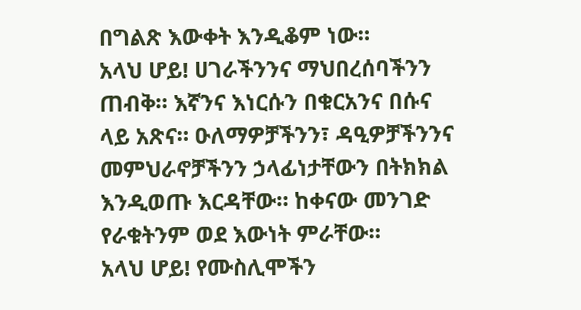በግልጽ እውቀት እንዲቆም ነው።
አላህ ሆይ! ሀገራችንንና ማህበረሰባችንን ጠብቅ። እኛንና እነርሱን በቁርአንና በሱና ላይ አጽና። ዑለማዎቻችንን፣ ዳዒዎቻችንንና መምህራኖቻችንን ኃላፊነታቸውን በትክክል እንዲወጡ እርዳቸው። ከቀናው መንገድ የራቁትንም ወደ እውነት ምራቸው።
አላህ ሆይ! የሙስሊሞችን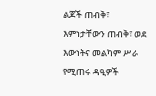ልጆች ጠብቅ፣ እምነታቸውን ጠብቅ፣ ወደ እውነትና መልካም ሥራ የሚጠሩ ዳዒዎች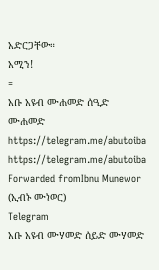አድርጋቸው።
አሚን!
=
አቡ አዩብ ሙሐመድ ሰዒድ ሙሐመድ
https://telegram.me/abutoiba
https://telegram.me/abutoiba
Forwarded fromIbnu Munewor (ኢብኑ ሙነወር)
Telegram
አቡ አዩብ ሙሃመድ ሰይድ ሙሃመድ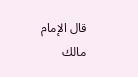قال الإمام مالك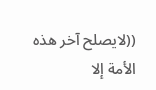((لايصلح آخر هذه الأمة إلا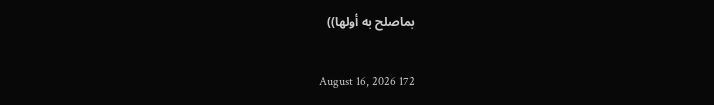بماصلح به أولها))

August 16, 2026 172